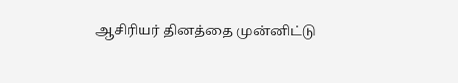ஆசிரியர் தினத்தை முன்னிட்டு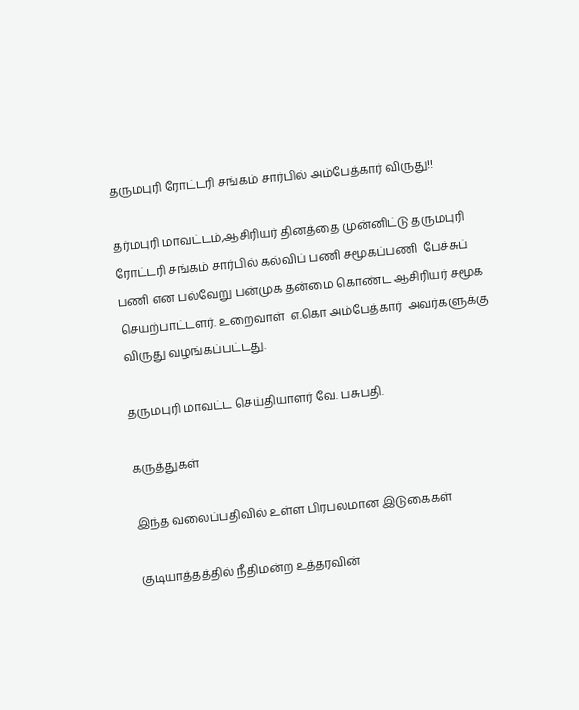தருமபுரி ரோட்டரி சங்கம் சார்பில் அம்பேத்கார் விருது!!

தர்மபுரி மாவட்டம்,ஆசிரியர் தினத்தை முன்னிட்டு தருமபுரி ரோட்டரி சங்கம் சார்பில் கல்விப் பணி சமூகப்பணி  பேச்சுப் பணி என பல்வேறு பன்முக தன்மை கொண்ட ஆசிரியர் சமூக செயற்பாட்டளர். உறைவாள்  எ.கொ அம்பேத்கார்  அவர்களுக்கு விருது வழங்கப்பட்டது.

தருமபுரி மாவட்ட செய்தியாளர் வே. பசுபதி.

கருத்துகள்

இந்த வலைப்பதிவில் உள்ள பிரபலமான இடுகைகள்

குடியாத்தத்தில் நீதிமன்ற உத்தரவின்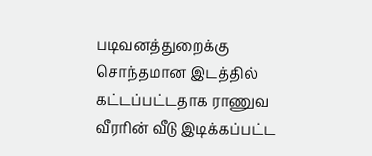படிவனத்துறைக்கு சொந்தமான இடத்தில் கட்டப்பட்டதாக ராணுவ வீரரின் வீடு இடிக்கப்பட்ட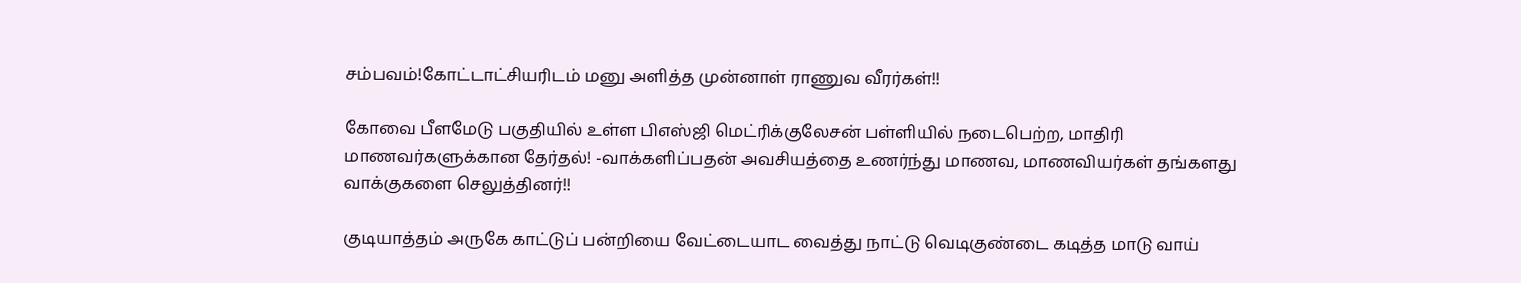சம்பவம்!கோட்டாட்சியரிடம் மனு அளித்த முன்னாள் ராணுவ வீரர்கள்!!

கோவை பீளமேடு பகுதியில் உள்ள பிஎஸ்ஜி மெட்ரிக்குலேசன் பள்ளியில் நடைபெற்ற, மாதிரி மாணவர்களுக்கான தேர்தல்! -வாக்களிப்பதன் அவசியத்தை உணர்ந்து மாணவ, மாணவியர்கள் தங்களது வாக்குகளை செலுத்தினர்!!

குடியாத்தம் அருகே காட்டுப் பன்றியை வேட்டையாட வைத்து நாட்டு வெடிகுண்டை கடித்த மாடு வாய்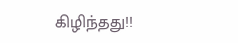கிழிந்தது!!